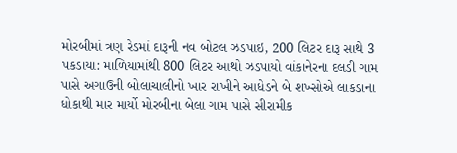મોરબીમાં ત્રણ રેડમાં દારૂની નવ બોટલ ઝડપાઇ, 200 લિટર દારૂ સાથે 3 પકડાયા: માળિયામાંથી 800 લિટર આથો ઝડપાયો વાંકાનેરના દલડી ગામ પાસે અગાઉની બોલાચાલીનો ખાર રાખીને આધેડને બે શખ્સોએ લાકડાના ધોકાથી માર માર્યો મોરબીના બેલા ગામ પાસે સીરામીક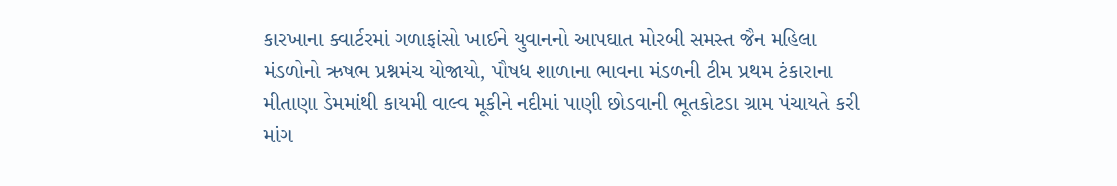કારખાના ક્વાર્ટરમાં ગળાફાંસો ખાઈને યુવાનનો આપઘાત મોરબી સમસ્ત જૈન મહિલા મંડળોનો ઋષભ પ્રશ્નમંચ યોજાયો, પૌષધ શાળાના ભાવના મંડળની ટીમ પ્રથમ ટંકારાના મીતાણા ડેમમાંથી કાયમી વાલ્વ મૂકીને નદીમાં પાણી છોડવાની ભૂતકોટડા ગ્રામ પંચાયતે કરી માંગ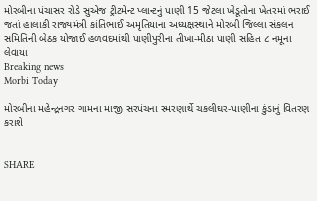મોરબીના પંચાસર રોડે સુએજ ટ્રીટમેન્ટ પ્લાન્ટનું પાણી 15 જેટલા ખેડૂતોના ખેતરમાં ભરાઈ જતાં હાલાકી રાજ્યમંત્રી કાંતિભાઈ અમૃતિયાના અધ્યક્ષસ્થાને મોરબી જિલ્લા સંકલન સમિતિની બેઠક યોજાઈ હળવદમાંથી પાણીપુરીના તીખા-મીઠા પાણી સહિત ૮ નમૂના લેવાયા
Breaking news
Morbi Today

મોરબીના મહેન્દ્રનગર ગામના માજી સરપંચના સ્મરણાર્થે ચકલીઘર-પાણીના કુંડાનું વિતરણ કરાશે


SHARE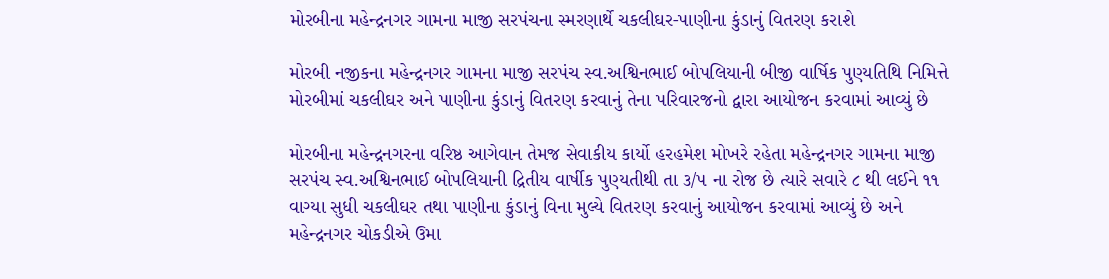મોરબીના મહેન્દ્રનગર ગામના માજી સરપંચના સ્મરણાર્થે ચકલીઘર-પાણીના કુંડાનું વિતરણ કરાશે

મોરબી નજીકના મહેન્દ્રનગર ગામના માજી સરપંચ સ્વ.અશ્વિનભાઈ બોપલિયાની બીજી વાર્ષિક પુણ્યતિથિ નિમિત્તે મોરબીમાં ચકલીઘર અને પાણીના કુંડાનું વિતરણ કરવાનું તેના પરિવારજનો દ્વારા આયોજન કરવામાં આવ્યું છે

મોરબીના મહેન્દ્રનગરના વરિષ્ઠ આગેવાન તેમજ સેવાકીય કાર્યો હરહમેશ મોખરે રહેતા મહેન્દ્રનગર ગામના માજી સરપંચ સ્વ.અશ્વિનભાઈ બોપલિયાની દ્રિતીય વાર્ષીક પુણ્યતીથી તા ૩/૫ ના રોજ છે ત્યારે સવારે ૮ થી લઈને ૧૧ વાગ્યા સુધી ચકલીઘર તથા પાણીના કુંડાનું વિના મુલ્યે વિતરણ કરવાનું આયોજન કરવામાં આવ્યું છે અને મહેન્દ્રનગર ચોકડીએ ઉમા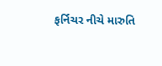ફર્નિચર નીચે મારુતિ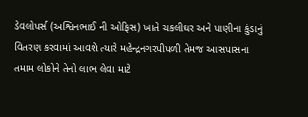ડેવલોપર્સ (અશ્વિનભાઈ ની ઓફિસ) ખાતે ચકલીઘર અને પાણીના કુંડાનું વિતરણ કરવામાં આવશે ત્યારે મહેન્દ્રનગરપીપળી તેમજ આસપાસના તમામ લોકોને તેનો લાભ લેવા માટે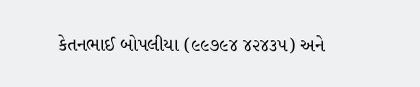કેતનભાઈ બોપલીયા (૯૯૭૯૪ ૪૨૪૩૫) અને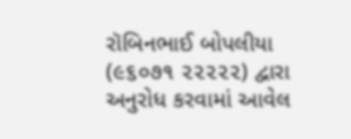રૉબિનભાઈ બોપલીયા (૯૬૦૭૧ ૨૨૨૨૨) દ્વારા અનુરોધ કરવામાં આવેલ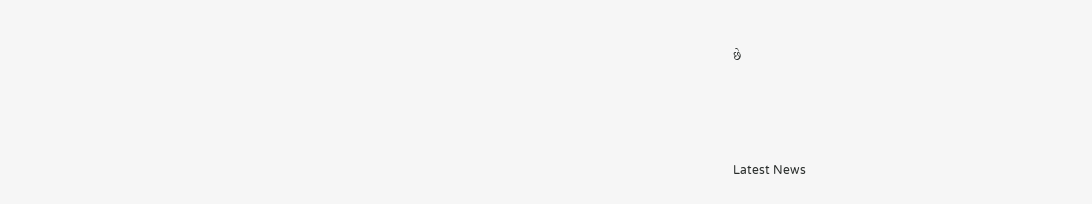છે






Latest News